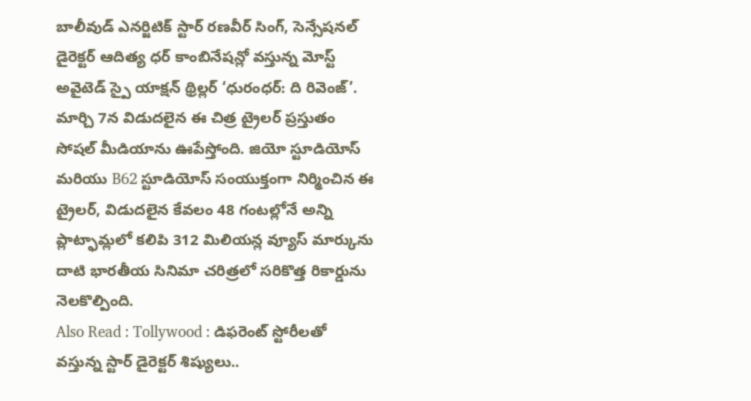బాలీవుడ్ ఎనర్జిటిక్ స్టార్ రణవీర్ సింగ్, సెన్సేషనల్ డైరెక్టర్ ఆదిత్య ధర్ కాంబినేషన్లో వస్తున్న మోస్ట్ అవైటెడ్ స్పై యాక్షన్ థ్రిల్లర్ ‘ధురంధర్: ది రివెంజ్’. మార్చి 7న విడుదలైన ఈ చిత్ర ట్రైలర్ ప్రస్తుతం సోషల్ మీడియాను ఊపేస్తోంది. జియో స్టూడియోస్ మరియు B62 స్టూడియోస్ సంయుక్తంగా నిర్మించిన ఈ ట్రైలర్, విడుదలైన కేవలం 48 గంటల్లోనే అన్ని ప్లాట్ఫామ్లలో కలిపి 312 మిలియన్ల వ్యూస్ మార్కును దాటి భారతీయ సినిమా చరిత్రలో సరికొత్త రికార్డును నెలకొల్పింది.
Also Read : Tollywood : డిఫరెంట్ స్టోరీలతో వస్తున్న స్టార్ డైరెక్టర్ శిష్యులు..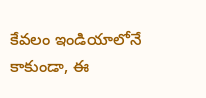కేవలం ఇండియాలోనే కాకుండా, ఈ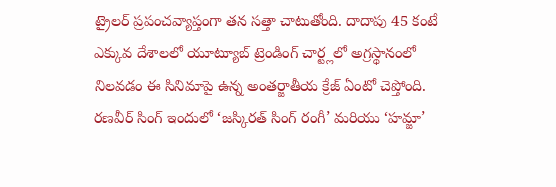ట్రైలర్ ప్రపంచవ్యాప్తంగా తన సత్తా చాటుతోంది. దాదాపు 45 కంటే ఎక్కువ దేశాలలో యూట్యూబ్ ట్రెండింగ్ చార్ట్లలో అగ్రస్థానంలో నిలవడం ఈ సినిమాపై ఉన్న అంతర్జాతీయ క్రేజ్ ఏంటో చెప్తోంది. రణవీర్ సింగ్ ఇందులో ‘జస్కిరత్ సింగ్ రంగీ’ మరియు ‘హమ్జా’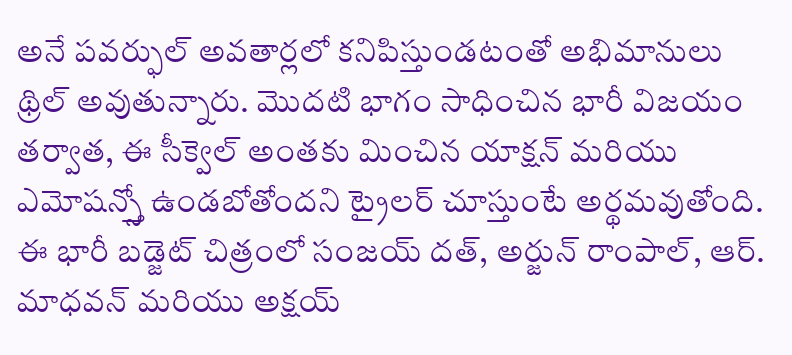అనే పవర్ఫుల్ అవతార్లలో కనిపిస్తుండటంతో అభిమానులు థ్రిల్ అవుతున్నారు. మొదటి భాగం సాధించిన భారీ విజయం తర్వాత, ఈ సీక్వెల్ అంతకు మించిన యాక్షన్ మరియు ఎమోషన్స్తో ఉండబోతోందని ట్రైలర్ చూస్తుంటే అర్థమవుతోంది. ఈ భారీ బడ్జెట్ చిత్రంలో సంజయ్ దత్, అర్జున్ రాంపాల్, ఆర్. మాధవన్ మరియు అక్షయ్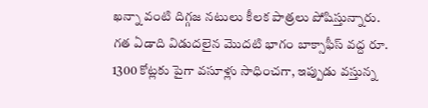ఖన్నా వంటి దిగ్గజ నటులు కీలక పాత్రలు పోషిస్తున్నారు. గత ఏడాది విడుదలైన మొదటి భాగం బాక్సాఫీస్ వద్ద రూ. 1300 కోట్లకు పైగా వసూళ్లు సాధించగా, ఇప్పుడు వస్తున్న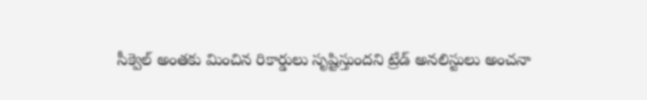సీక్వెల్ అంతకు మించిన రికార్డులు సృష్టిస్తుందని ట్రేడ్ అనలిస్టులు అంచనా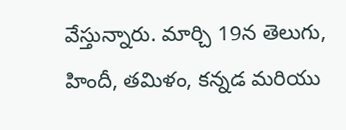వేస్తున్నారు. మార్చి 19న తెలుగు, హిందీ, తమిళం, కన్నడ మరియు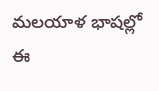మలయాళ భాషల్లో ఈ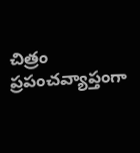చిత్రం ప్రపంచవ్యాప్తంగా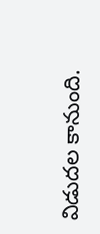విడుదల కానుంది.